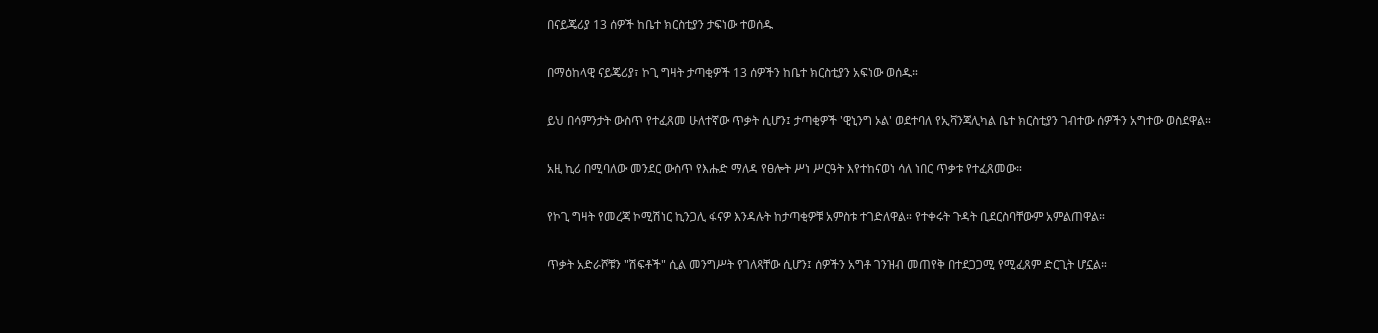በናይጄሪያ 13 ሰዎች ከቤተ ክርስቲያን ታፍነው ተወሰዱ

በማዕከላዊ ናይጄሪያ፣ ኮጊ ግዛት ታጣቂዎች 13 ሰዎችን ከቤተ ክርስቲያን አፍነው ወሰዱ።

ይህ በሳምንታት ውስጥ የተፈጸመ ሁለተኛው ጥቃት ሲሆን፤ ታጣቂዎች 'ዊኒንግ ኦል' ወደተባለ የኢቫንጃሊካል ቤተ ክርስቲያን ገብተው ሰዎችን አግተው ወስደዋል።

አዚ ኪሪ በሚባለው መንደር ውስጥ የእሑድ ማለዳ የፀሎት ሥነ ሥርዓት እየተከናወነ ሳለ ነበር ጥቃቱ የተፈጸመው።

የኮጊ ግዛት የመረጃ ኮሚሽነር ኪንጋሊ ፋናዎ እንዳሉት ከታጣቂዎቹ አምስቱ ተገድለዋል። የተቀሩት ጉዳት ቢደርስባቸውም አምልጠዋል።

ጥቃት አድራሾቹን "ሽፍቶች" ሲል መንግሥት የገለጻቸው ሲሆን፤ ሰዎችን አግቶ ገንዝብ መጠየቅ በተደጋጋሚ የሚፈጸም ድርጊት ሆኗል።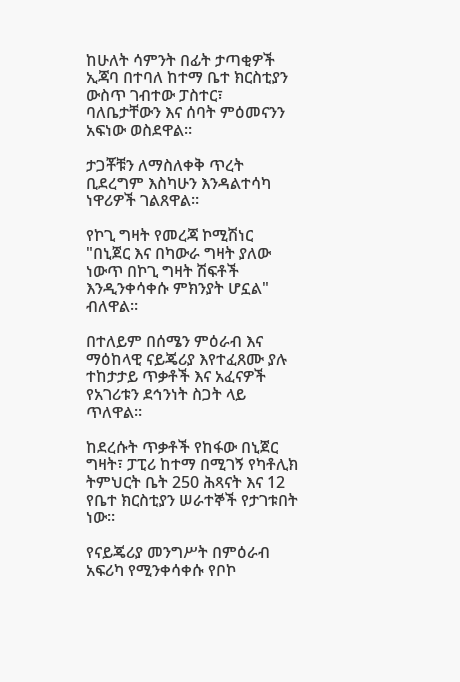ከሁለት ሳምንት በፊት ታጣቂዎች ኢጃባ በተባለ ከተማ ቤተ ክርስቲያን ውስጥ ገብተው ፓስተር፣ ባለቤታቸውን እና ሰባት ምዕመናንን አፍነው ወስደዋል።

ታጋቾቹን ለማስለቀቅ ጥረት ቢደረግም እስካሁን እንዳልተሳካ ነዋሪዎች ገልጸዋል።

የኮጊ ግዛት የመረጃ ኮሚሽነር "በኒጀር እና በካውራ ግዛት ያለው ነውጥ በኮጊ ግዛት ሽፍቶች እንዲንቀሳቀሱ ምክንያት ሆኗል" ብለዋል።

በተለይም በሰሜን ምዕራብ እና ማዕከላዊ ናይጄሪያ እየተፈጸሙ ያሉ ተከታታይ ጥቃቶች እና አፈናዎች የአገሪቱን ደኅንነት ስጋት ላይ ጥለዋል።

ከደረሱት ጥቃቶች የከፋው በኒጀር ግዛት፣ ፓፒሪ ከተማ በሚገኝ የካቶሊክ ትምህርት ቤት 250 ሕጻናት እና 12 የቤተ ክርስቲያን ሠራተኞች የታገቱበት ነው።

የናይጄሪያ መንግሥት በምዕራብ አፍሪካ የሚንቀሳቀሱ የቦኮ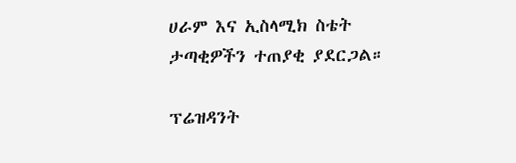ሀራም እና ኢስላሚክ ስቴት ታጣቂዎችን ተጠያቂ ያደርጋል።

ፕሬዝዳንት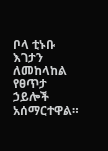ቦላ ቲኑቡ እገታን ለመከላከል የፀጥታ ኃይሎች አሰማርተዋል።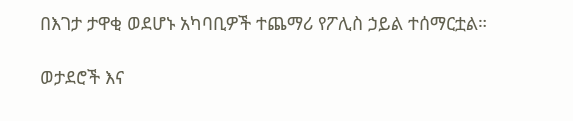በእገታ ታዋቂ ወደሆኑ አካባቢዎች ተጨማሪ የፖሊስ ኃይል ተሰማርቷል።

ወታደሮች እና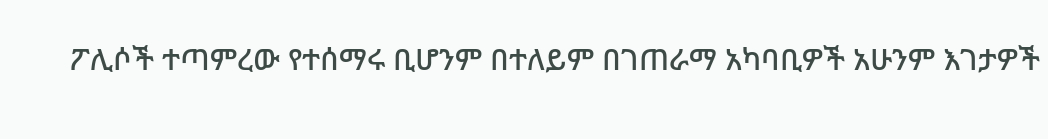ፖሊሶች ተጣምረው የተሰማሩ ቢሆንም በተለይም በገጠራማ አካባቢዎች አሁንም እገታዎች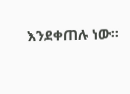እንደቀጠሉ ነው።